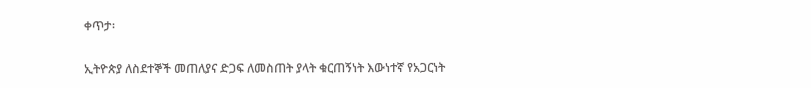ቀጥታ፡

ኢትዮጵያ ለስደተኞች መጠለያና ድጋፍ ለመስጠት ያላት ቁርጠኝነት እውነተኛ የአጋርነት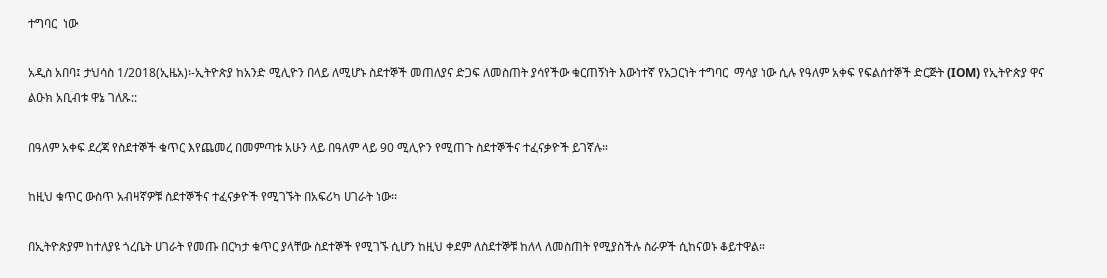ተግባር  ነው

አዲስ አበባ፤ ታህሳስ 1/2018(ኢዜአ)፡-ኢትዮጵያ ከአንድ ሚሊዮን በላይ ለሚሆኑ ስደተኞች መጠለያና ድጋፍ ለመስጠት ያሳየችው ቁርጠኝነት እውነተኛ የአጋርነት ተግባር  ማሳያ ነው ሲሉ የዓለም አቀፍ የፍልሰተኞች ድርጅት (IOM) የኢትዮጵያ ዋና ልዑክ አቢብቱ ዋኔ ገለጹ::

በዓለም አቀፍ ደረጃ የስደተኞች ቁጥር እየጨመረ በመምጣቱ አሁን ላይ በዓለም ላይ 90 ሚሊዮን የሚጠጉ ስደተኞችና ተፈናቃዮች ይገኛሉ።

ከዚህ ቁጥር ውስጥ አብዛኛዎቹ ስደተኞችና ተፈናቃዮች የሚገኙት በአፍሪካ ሀገራት ነው፡፡

በኢትዮጵያም ከተለያዩ ጎረቤት ሀገራት የመጡ በርካታ ቁጥር ያላቸው ስደተኞች የሚገኙ ሲሆን ከዚህ ቀደም ለስደተኞቹ ከለላ ለመስጠት የሚያስችሉ ስራዎች ሲከናወኑ ቆይተዋል።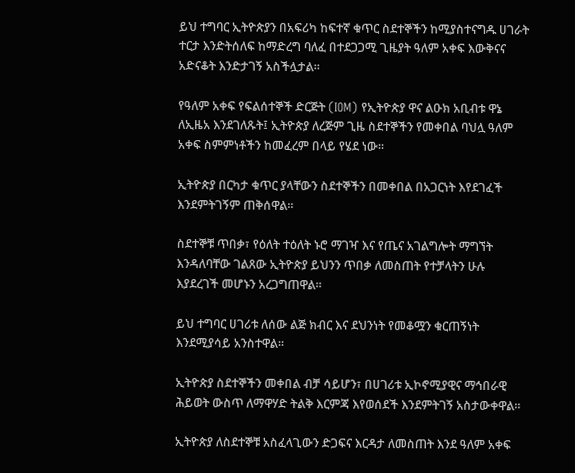ይህ ተግባር ኢትዮጵያን በአፍሪካ ከፍተኛ ቁጥር ስደተኞችን ከሚያስተናግዱ ሀገራት ተርታ እንድትሰለፍ ከማድረግ ባለፈ በተደጋጋሚ ጊዜያት ዓለም አቀፍ እውቅናና አድናቆት እንድታገኝ አስችሏታል።

የዓለም አቀፍ የፍልሰተኞች ድርጅት (IOM) የኢትዮጵያ ዋና ልዑክ አቢብቱ ዋኔ ለኢዜአ እንደገለጹት፤ ኢትዮጵያ ለረጅም ጊዜ ስደተኞችን የመቀበል ባህሏ ዓለም አቀፍ ስምምነቶችን ከመፈረም በላይ የሄደ ነው።

ኢትዮጵያ በርካታ ቁጥር ያላቸውን ስደተኞችን በመቀበል በአጋርነት እየደገፈች እንደምትገኝም ጠቅሰዋል።

ስደተኞቹ ጥበቃ፣ የዕለት ተዕለት ኑሮ ማገዣ እና የጤና አገልግሎት ማግኘት እንዳለባቸው ገልጸው ኢትዮጵያ ይህንን ጥበቃ ለመስጠት የተቻላትን ሁሉ እያደረገች መሆኑን አረጋግጠዋል።

ይህ ተግባር ሀገሪቱ ለሰው ልጅ ክብር እና ደህንነት የመቆሟን ቁርጠኝነት እንደሚያሳይ አንስተዋል።

ኢትዮጵያ ስደተኞችን መቀበል ብቻ ሳይሆን፣ በሀገሪቱ ኢኮኖሚያዊና ማኅበራዊ ሕይወት ውስጥ ለማዋሃድ ትልቅ እርምጃ እየወሰደች እንደምትገኝ አስታውቀዋል፡፡

ኢትዮጵያ ለስደተኞቹ አስፈላጊውን ድጋፍና እርዳታ ለመስጠት እንደ ዓለም አቀፍ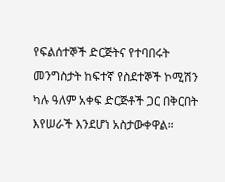የፍልሰተኞች ድርጅትና የተባበሩት መንግስታት ከፍተኛ የስደተኞች ኮሚሽን ካሉ ዓለም አቀፍ ድርጅቶች ጋር በቅርበት እየሠራች እንደሆነ አስታውቀዋል።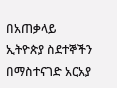በአጠቃላይ ኢትዮጵያ ስደተኞችን በማስተናገድ አርአያ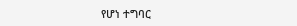የሆነ ተግባር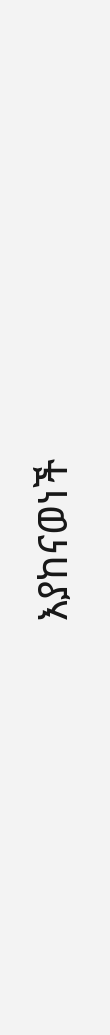እያከናወነች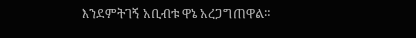እንደምትገኝ አቢብቱ ዋኔ አረጋግጠዋል።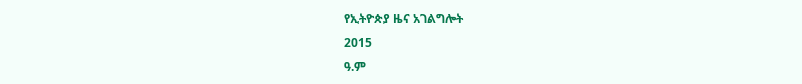የኢትዮጵያ ዜና አገልግሎት
2015
ዓ.ም